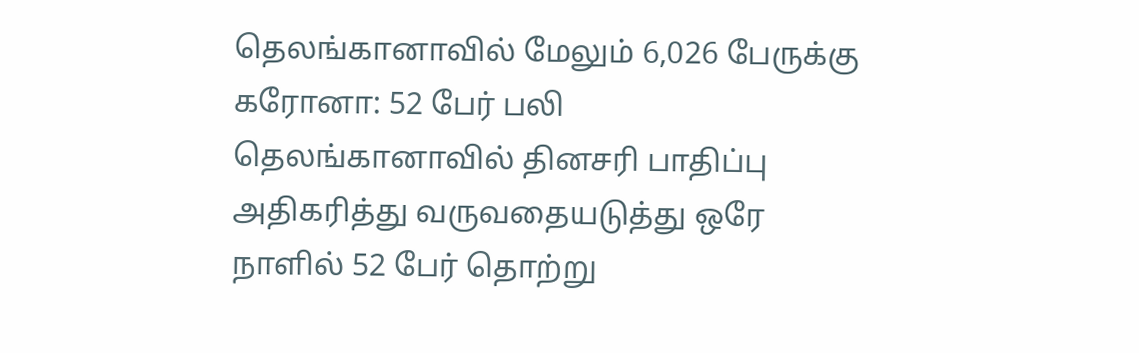தெலங்கானாவில் மேலும் 6,026 பேருக்கு கரோனா: 52 பேர் பலி
தெலங்கானாவில் தினசரி பாதிப்பு அதிகரித்து வருவதையடுத்து ஒரே நாளில் 52 பேர் தொற்று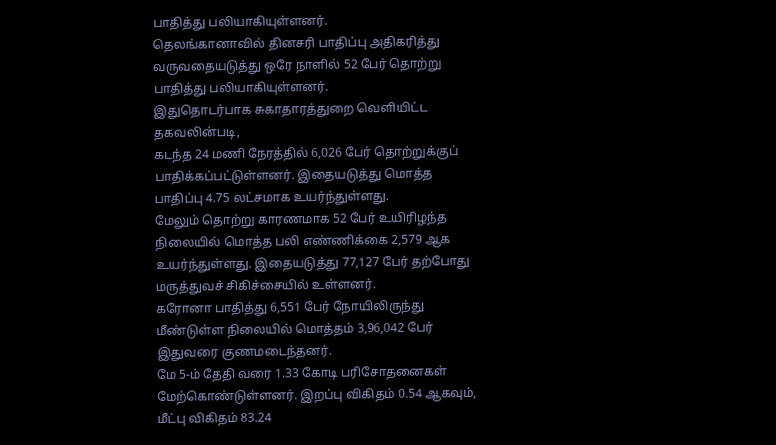பாதித்து பலியாகியுள்ளனர்.
தெலங்கானாவில் தினசரி பாதிப்பு அதிகரித்து வருவதையடுத்து ஒரே நாளில் 52 பேர் தொற்று பாதித்து பலியாகியுள்ளனர்.
இதுதொடர்பாக சுகாதாரத்துறை வெளியிட்ட தகவலின்படி,
கடந்த 24 மணி நேரத்தில் 6,026 பேர் தொற்றுக்குப் பாதிக்கப்பட்டுள்ளனர். இதையடுத்து மொத்த பாதிப்பு 4.75 லட்சமாக உயர்ந்துள்ளது.
மேலும் தொற்று காரணமாக 52 பேர் உயிரிழந்த நிலையில் மொத்த பலி எண்ணிக்கை 2,579 ஆக உயர்ந்துள்ளது. இதையடுத்து 77,127 பேர் தற்போது மருத்துவச் சிகிச்சையில் உள்ளனர்.
கரோனா பாதித்து 6,551 பேர் நோயிலிருந்து மீண்டுள்ள நிலையில் மொத்தம் 3,96,042 பேர் இதுவரை குணமடைந்தனர்.
மே 5-ம் தேதி வரை 1.33 கோடி பரிசோதனைகள் மேற்கொண்டுள்ளனர். இறப்பு விகிதம் 0.54 ஆகவும், மீட்பு விகிதம் 83.24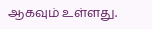ஆகவும் உள்ளது.